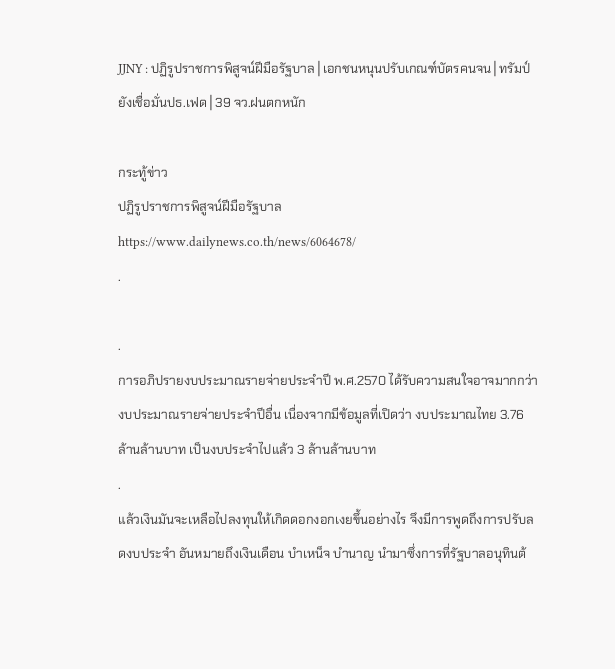JJNY : ปฏิรูปราชการพิสูจน์ฝีมือรัฐบาล│เอกชนหนุนปรับเกณฑ์บัตรคนจน│ทรัมป์ยังเชื่อมั่นปธ.เฟด│39 จว.ฝนตกหนัก

กระทู้ข่าว
ปฏิรูปราชการพิสูจน์ฝีมือรัฐบาล
https://www.dailynews.co.th/news/6064678/
.

.
การอภิปรายงบประมาณรายจ่ายประจำปี พ.ศ.2570 ได้รับความสนใจอาจมากกว่างบประมาณรายจ่ายประจำปีอื่น เนื่องจากมีข้อมูลที่เปิดว่า งบประมาณไทย 3.76 ล้านล้านบาท เป็นงบประจำไปแล้ว 3 ล้านล้านบาท
.
แล้วเงินมันจะเหลือไปลงทุนให้เกิดดอกงอกเงยขึ้นอย่างไร จึงมีการพูดถึงการปรับลดงบประจำ อันหมายถึงเงินเดือน บำเหน็จ บำนาญ นำมาซึ่งการที่รัฐบาลอนุทินต้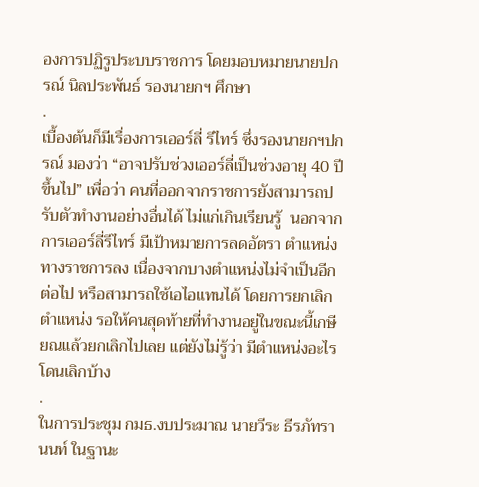องการปฏิรูประบบราชการ โดยมอบหมายนายปกรณ์ นิลประพันธ์ รองนายกฯ ศึกษา
.
เบื้องต้นก็มีเรื่องการเออร์ลี่ รีไทร์ ซึ่งรองนายกฯปกรณ์ มองว่า “อาจปรับช่วงเออร์ลี่เป็นช่วงอายุ 40 ปีขึ้นไป” เพื่อว่า คนที่ออกจากราชการยังสามารถปรับตัวทำงานอย่างอื่นได้ ไม่แก่เกินเรียนรู้  นอกจากการเออร์ลี่รีไทร์ มีเป้าหมายการลดอัตรา ตำแหน่งทางราชการลง เนื่องจากบางตำแหน่งไม่จำเป็นอีกต่อไป หรือสามารถใช้เอไอแทนได้ โดยการยกเลิกตำแหน่ง รอให้คนสุดท้ายที่ทำงานอยู่ในขณะนี้เกษียณแล้วยกเลิกไปเลย แต่ยังไม่รู้ว่า มีตำแหน่งอะไรโดนเลิกบ้าง
.
ในการประชุม กมธ.งบประมาณ นายวีระ ธีรภัทรานนท์ ในฐานะ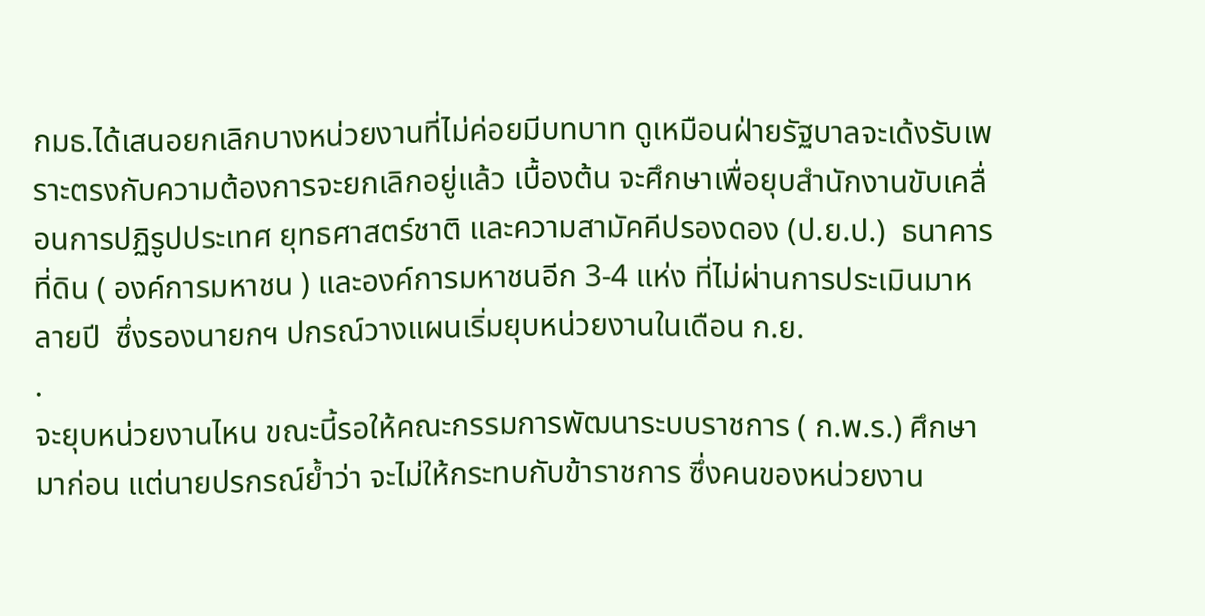กมธ.ได้เสนอยกเลิกบางหน่วยงานที่ไม่ค่อยมีบทบาท ดูเหมือนฝ่ายรัฐบาลจะเด้งรับเพราะตรงกับความต้องการจะยกเลิกอยู่แล้ว เบื้องต้น จะศึกษาเพื่อยุบสำนักงานขับเคลื่อนการปฏิรูปประเทศ ยุทธศาสตร์ชาติ และความสามัคคีปรองดอง (ป.ย.ป.)  ธนาคารที่ดิน ( องค์การมหาชน ) และองค์การมหาชนอีก 3-4 แห่ง ที่ไม่ผ่านการประเมินมาหลายปี  ซึ่งรองนายกฯ ปกรณ์วางแผนเริ่มยุบหน่วยงานในเดือน ก.ย.
.
จะยุบหน่วยงานไหน ขณะนี้รอให้คณะกรรมการพัฒนาระบบราชการ ( ก.พ.ร.) ศึกษามาก่อน แต่นายปรกรณ์ย้ำว่า จะไม่ให้กระทบกับข้าราชการ ซึ่งคนของหน่วยงาน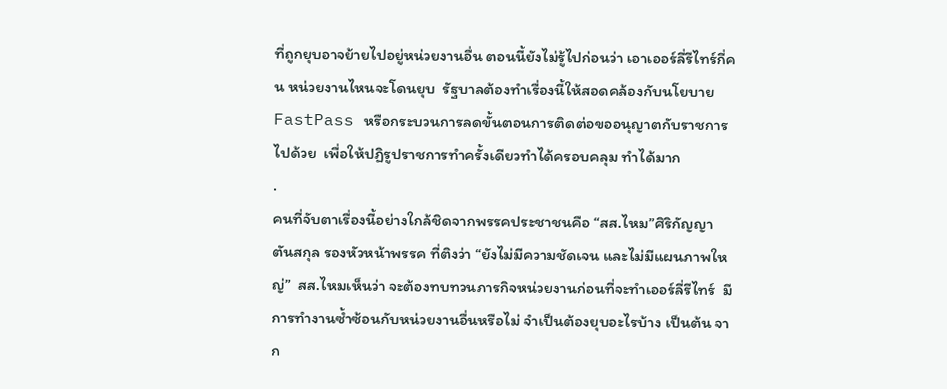ที่ถูกยุบอาจย้ายไปอยู่หน่วยงานอื่น ตอนนี้ยังไม่รู้ไปก่อนว่า เอาเออร์ลี่รีไทร์กี่คน หน่วยงานไหนจะโดนยุบ  รัฐบาลต้องทำเรื่องนี้ให้สอดคล้องกับนโยบาย FastPass หรือกระบวนการลดขั้นตอนการติดต่อขออนุญาตกับราชการไปด้วย  เพื่อให้ปฏิรูปราชการทำครั้งเดียวทำได้ครอบคลุม ทำได้มาก
.
คนที่จับตาเรื่องนี้อย่างใกล้ชิดจากพรรคประชาชนคือ “สส.ไหม”ศิริกัญญา ตันสกุล รองหัวหน้าพรรค ที่ติงว่า “ยังไม่มีความชัดเจน และไม่มีแผนภาพใหญ่”  สส.ไหมเห็นว่า จะต้องทบทวนภารกิจหน่วยงานก่อนที่จะทำเออร์ลี่รีไทร์  มีการทำงานซ้ำซ้อนกับหน่วยงานอื่นหรือไม่ จำเป็นต้องยุบอะไรบ้าง เป็นต้น จาก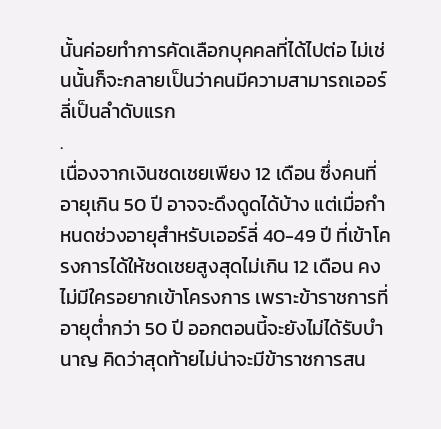นั้นค่อยทำการคัดเลือกบุคคลที่ได้ไปต่อ ไม่เช่นนั้นก็จะกลายเป็นว่าคนมีความสามารถเออร์ลี่เป็นลำดับแรก
.
เนื่องจากเงินชดเชยเพียง 12 เดือน ซึ่งคนที่อายุเกิน 50 ปี อาจจะดึงดูดได้บ้าง แต่เมื่อกำหนดช่วงอายุสำหรับเออร์ลี่ 40-49 ปี ที่เข้าโครงการได้ให้ชดเชยสูงสุดไม่เกิน 12 เดือน คงไม่มีใครอยากเข้าโครงการ เพราะข้าราชการที่อายุต่ำกว่า 50 ปี ออกตอนนี้จะยังไม่ได้รับบำนาญ คิดว่าสุดท้ายไม่น่าจะมีข้าราชการสน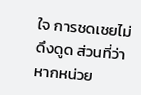ใจ การชดเชยไม่ดึงดูด ส่วนที่ว่า หากหน่วย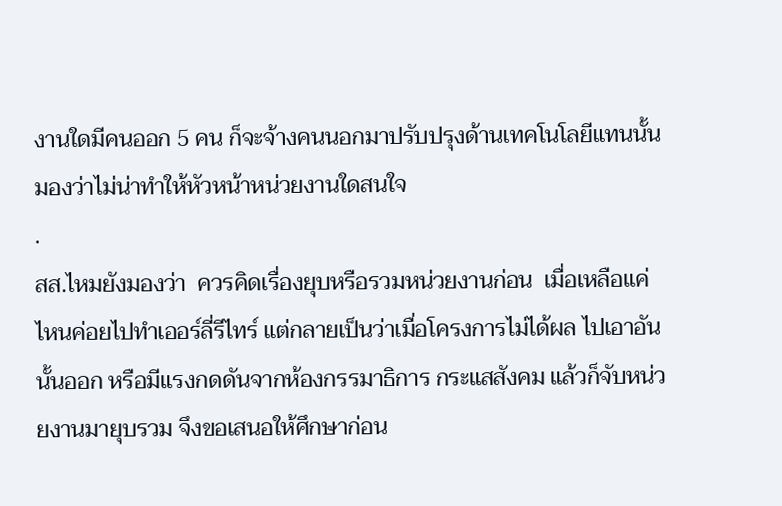งานใดมีคนออก 5 คน ก็จะจ้างคนนอกมาปรับปรุงด้านเทคโนโลยีแทนนั้น มองว่าไม่น่าทำให้หัวหน้าหน่วยงานใดสนใจ
.
สส.ไหมยังมองว่า  ควรคิดเรื่องยุบหรือรวมหน่วยงานก่อน  เมื่อเหลือแค่ไหนค่อยไปทำเออร์ลี่รีไทร์ แต่กลายเป็นว่าเมื่อโครงการไม่ได้ผล ไปเอาอันนั้นออก หรือมีแรงกดดันจากห้องกรรมาธิการ กระแสสังคม แล้วก็จับหน่วยงานมายุบรวม จึงขอเสนอให้ศึกษาก่อน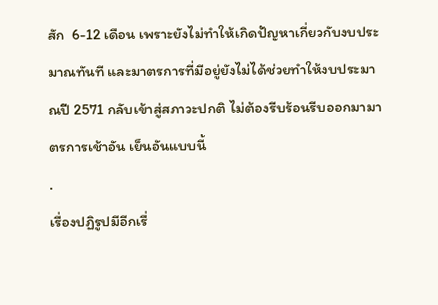สัก  6-12 เดือน เพราะยังไม่ทำให้เกิดปัญหาเกี่ยวกับงบประมาณทันที และมาตรการที่มีอยู่ยังไม่ได้ช่วยทำให้งบประมาณปี 2571 กลับเข้าสู่สภาวะปกติ ไม่ต้องรีบร้อนรีบออกมามาตรการเช้าอัน เย็นอันแบบนี้
.
เรื่องปฏิรูปมีอีกเรื่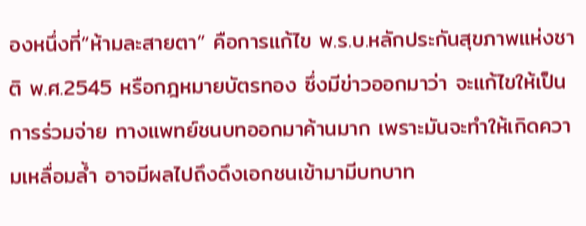องหนึ่งที่“ห้ามละสายตา” คือการแก้ไข พ.ร.บ.หลักประกันสุขภาพแห่งชาติ พ.ศ.2545 หรือกฎหมายบัตรทอง ซึ่งมีข่าวออกมาว่า จะแก้ไขให้เป็นการร่วมจ่าย ทางแพทย์ชนบทออกมาค้านมาก เพราะมันจะทำให้เกิดความเหลื่อมล้ำ อาจมีผลไปถึงดึงเอกชนเข้ามามีบทบาท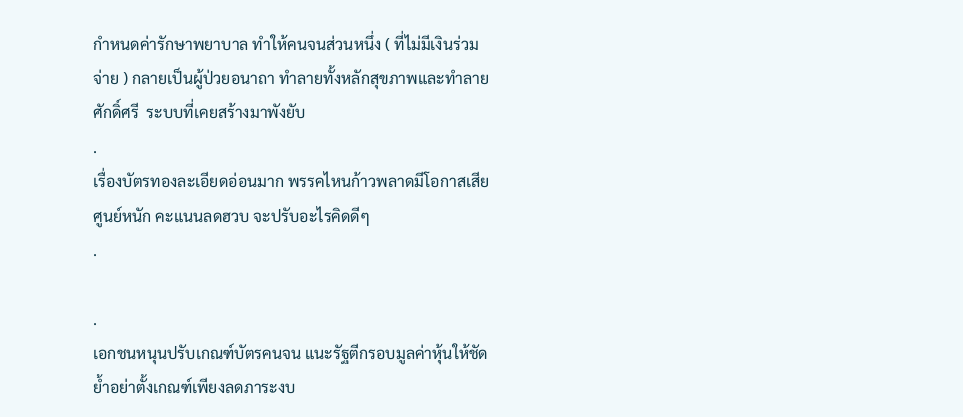กำหนดค่ารักษาพยาบาล ทำให้คนจนส่วนหนึ่ง ( ที่ไม่มีเงินร่วมจ่าย ) กลายเป็นผู้ป่วยอนาถา ทำลายทั้งหลักสุขภาพและทำลายศักดิ์ศรี  ระบบที่เคยสร้างมาพังยับ
.
เรื่องบัตรทองละเอียดอ่อนมาก พรรคไหนก้าวพลาดมีโอกาสเสียศูนย์หนัก คะแนนลดฮวบ จะปรับอะไรคิดดีๆ
.

.
เอกชนหนุนปรับเกณฑ์บัตรคนจน แนะรัฐตีกรอบมูลค่าหุ้นให้ชัด ย้ำอย่าตั้งเกณฑ์เพียงลดภาระงบ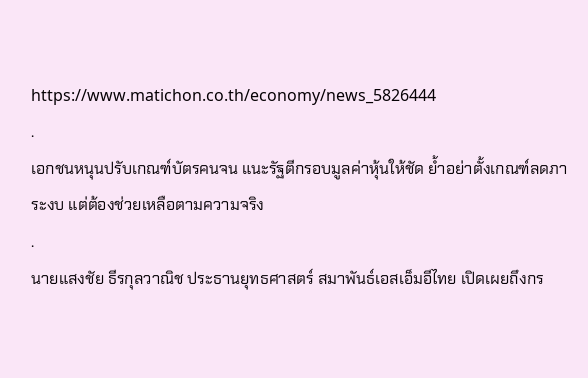https://www.matichon.co.th/economy/news_5826444
.
เอกชนหนุนปรับเกณฑ์บัตรคนจน แนะรัฐตีกรอบมูลค่าหุ้นให้ชัด ย้ำอย่าตั้งเกณฑ์ลดภาระงบ แต่ต้องช่วยเหลือตามความจริง
.
นายแสงชัย ธีรกุลวาณิช ประธานยุทธศาสตร์ สมาพันธ์เอสเอ็มอีไทย เปิดเผยถึงกร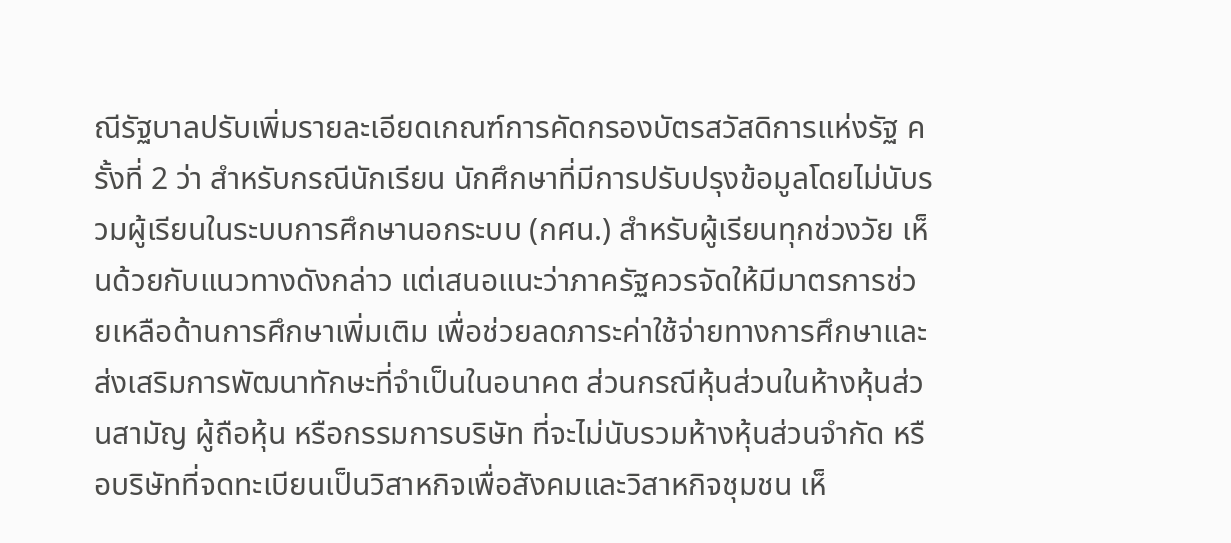ณีรัฐบาลปรับเพิ่มรายละเอียดเกณฑ์การคัดกรองบัตรสวัสดิการแห่งรัฐ ครั้งที่ 2 ว่า สำหรับกรณีนักเรียน นักศึกษาที่มีการปรับปรุงข้อมูลโดยไม่นับรวมผู้เรียนในระบบการศึกษานอกระบบ (กศน.) สำหรับผู้เรียนทุกช่วงวัย เห็นด้วยกับแนวทางดังกล่าว แต่เสนอแนะว่าภาครัฐควรจัดให้มีมาตรการช่วยเหลือด้านการศึกษาเพิ่มเติม เพื่อช่วยลดภาระค่าใช้จ่ายทางการศึกษาและส่งเสริมการพัฒนาทักษะที่จำเป็นในอนาคต ส่วนกรณีหุ้นส่วนในห้างหุ้นส่วนสามัญ ผู้ถือหุ้น หรือกรรมการบริษัท ที่จะไม่นับรวมห้างหุ้นส่วนจำกัด หรือบริษัทที่จดทะเบียนเป็นวิสาหกิจเพื่อสังคมและวิสาหกิจชุมชน เห็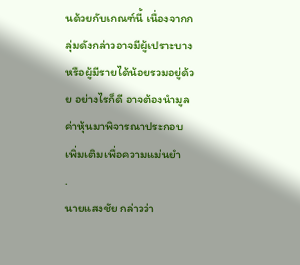นด้วยกับเกณฑ์นี้ เนื่องจากกลุ่มดังกล่าวอาจมีผู้เปราะบางหรือผู้มีรายได้น้อยรวมอยู่ด้วย อย่างไรก็ดี อาจต้องนำมูลค่าหุ้นมาพิจารณาประกอบเพิ่มเติมเพื่อความแม่นยำ
.
นายแสงชัย กล่าวว่า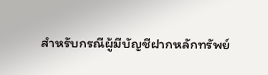สำหรับกรณีผู้มีบัญชีฝากหลักทรัพย์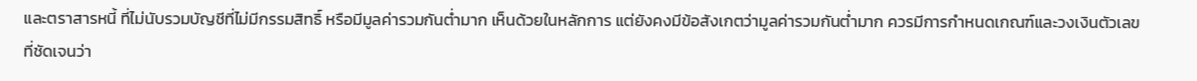และตราสารหนี้ ที่ไม่นับรวมบัญชีที่ไม่มีกรรมสิทธิ์ หรือมีมูลค่ารวมกันต่ำมาก เห็นด้วยในหลักการ แต่ยังคงมีข้อสังเกตว่ามูลค่ารวมกันต่ำมาก ควรมีการกำหนดเกณฑ์และวงเงินตัวเลขที่ชัดเจนว่า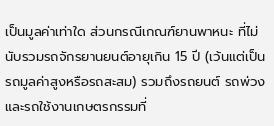เป็นมูลค่าเท่าใด ส่วนกรณีเกณฑ์ยานพาหนะ ที่ไม่นับรวมรถจักรยานยนต์อายุเกิน 15 ปี (เว้นแต่เป็นรถมูลค่าสูงหรือรถสะสม) รวมถึงรถยนต์ รถพ่วง และรถใช้งานเกษตรกรรมที่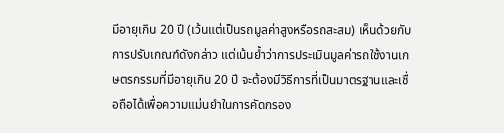มีอายุเกิน 20 ปี (เว้นแต่เป็นรถมูลค่าสูงหรือรถสะสม) เห็นด้วยกับการปรับเกณฑ์ดังกล่าว แต่เน้นย้ำว่าการประเมินมูลค่ารถใช้งานเกษตรกรรมที่มีอายุเกิน 20 ปี จะต้องมีวิธีการที่เป็นมาตรฐานและเชื่อถือได้เพื่อความแม่นยำในการคัดกรอง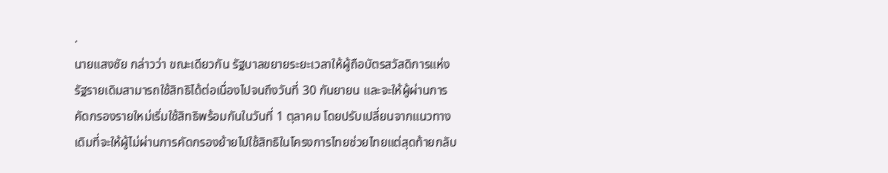.
นายแสงชัย กล่าวว่า ขณะเดียวกัน รัฐบาลขยายระยะเวลาให้ผู้ถือบัตรสวัสดิการแห่งรัฐรายเดิมสามารถใช้สิทธิได้ต่อเนื่องไปจนถึงวันที่ 30 กันยายน และจะให้ผู้ผ่านการคัดกรองรายใหม่เริ่มใช้สิทธิพร้อมกันในวันที่ 1 ตุลาคม โดยปรับเปลี่ยนจากแนวทางเดิมที่จะให้ผู้ไม่ผ่านการคัดกรองย้ายไปใช้สิทธิในโครงการไทยช่วยไทยแต่สุดท้ายกลับ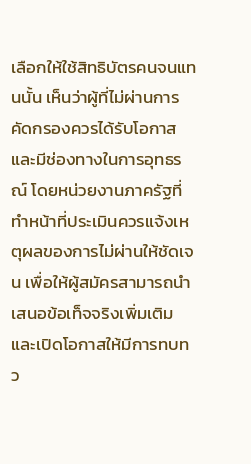เลือกให้ใช้สิทธิบัตรคนจนแทนนั้น เห็นว่าผู้ที่ไม่ผ่านการคัดกรองควรได้รับโอกาสและมีช่องทางในการอุทธรณ์ โดยหน่วยงานภาครัฐที่ทำหน้าที่ประเมินควรแจ้งเหตุผลของการไม่ผ่านให้ชัดเจน เพื่อให้ผู้สมัครสามารถนำเสนอข้อเท็จจริงเพิ่มเติม และเปิดโอกาสให้มีการทบทว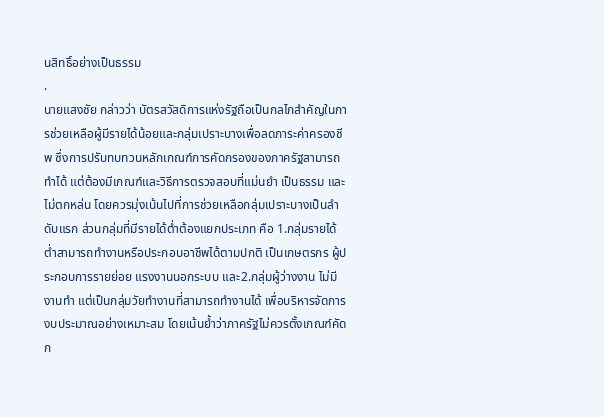นสิทธิ์อย่างเป็นธรรม
.
นายแสงชัย กล่าวว่า บัตรสวัสดิการแห่งรัฐถือเป็นกลไกสำคัญในการช่วยเหลือผู้มีรายได้น้อยและกลุ่มเปราะบางเพื่อลดภาระค่าครองชีพ ซึ่งการปรับทบทวนหลักเกณฑ์การคัดกรองของภาครัฐสามารถทำได้ แต่ต้องมีเกณฑ์และวิธีการตรวจสอบที่แม่นยำ เป็นธรรม และไม่ตกหล่น โดยควรมุ่งเน้นไปที่การช่วยเหลือกลุ่มเปราะบางเป็นลำดับแรก ส่วนกลุ่มที่มีรายได้ต่ำต้องแยกประเภท คือ 1.กลุ่มรายได้ต่ำสามารถทำงานหรือประกอบอาชีพได้ตามปกติ เป็นเกษตรกร ผู้ประกอบการรายย่อย แรงงานนอกระบบ และ2.กลุ่มผู้ว่างงาน ไม่มีงานทำ แต่เป็นกลุ่มวัยทำงานที่สามารถทำงานได้ เพื่อบริหารจัดการงบประมาณอย่างเหมาะสม โดยเน้นย้ำว่าภาครัฐไม่ควรตั้งเกณฑ์คัดก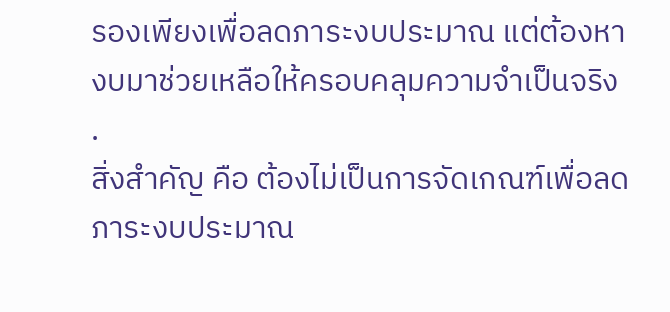รองเพียงเพื่อลดภาระงบประมาณ แต่ต้องหางบมาช่วยเหลือให้ครอบคลุมความจำเป็นจริง
.
สิ่งสำคัญ คือ ต้องไม่เป็นการจัดเกณฑ์เพื่อลดภาระงบประมาณ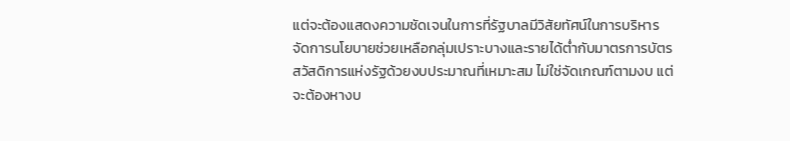แต่จะต้องแสดงความชัดเจนในการที่รัฐบาลมีวิสัยทัศน์ในการบริหารจัดการนโยบายช่วยเหลือกลุ่มเปราะบางและรายได้ต่ำกับมาตรการบัตรสวัสดิการแห่งรัฐด้วยงบประมาณที่เหมาะสม ไม่ใช่จัดเกณฑ์ตามงบ แต่จะต้องหางบ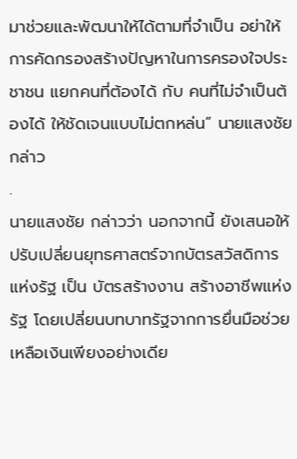มาช่วยและพัฒนาให้ได้ตามที่จำเป็น อย่าให้การคัดกรองสร้างปัญหาในการครองใจประชาชน แยกคนที่ต้องได้ กับ คนที่ไม่จำเป็นต้องได้ ให้ชัดเจนแบบไม่ตกหล่น” นายแสงชัย กล่าว
.
นายแสงชัย กล่าวว่า นอกจากนี้ ยังเสนอให้ปรับเปลี่ยนยุทธศาสตร์จากบัตรสวัสดิการแห่งรัฐ เป็น บัตรสร้างงาน สร้างอาชีพแห่งรัฐ โดยเปลี่ยนบทบาทรัฐจากการยื่นมือช่วยเหลือเงินเพียงอย่างเดีย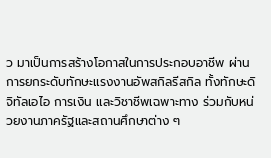ว มาเป็นการสร้างโอกาสในการประกอบอาชีพ ผ่านการยกระดับทักษะแรงงานอัพสกิลรีสกิล ทั้งทักษะดิจิทัลเอไอ การเงิน และวิชาชีพเฉพาะทาง ร่วมกับหน่วยงานภาครัฐและสถานศึกษาต่าง ๆ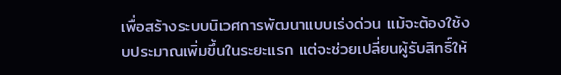เพื่อสร้างระบบนิเวศการพัฒนาแบบเร่งด่วน แม้จะต้องใช้งบประมาณเพิ่มขึ้นในระยะแรก แต่จะช่วยเปลี่ยนผู้รับสิทธิ์ให้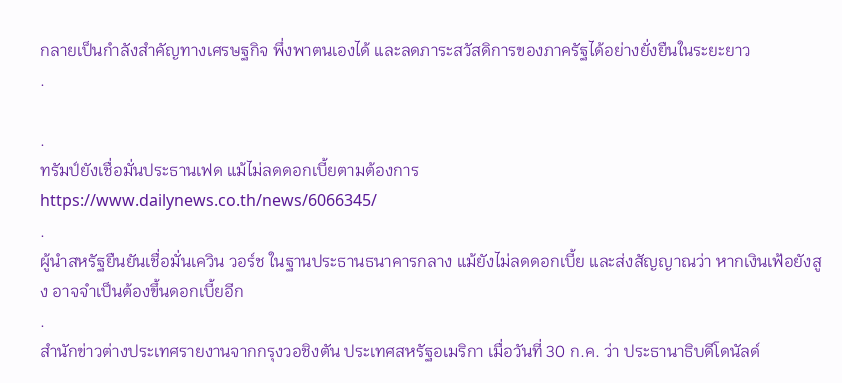กลายเป็นกำลังสำคัญทางเศรษฐกิจ พึ่งพาตนเองได้ และลดภาระสวัสดิการของภาครัฐได้อย่างยั่งยืนในระยะยาว
.

.
ทรัมป์ยังเชื่อมั่นประธานเฟด แม้ไม่ลดดอกเบี้ยตามต้องการ
https://www.dailynews.co.th/news/6066345/
.
ผู้นำสหรัฐยืนยันเชื่อมั่นเควิน วอร์ช ในฐานประธานธนาคารกลาง แม้ยังไม่ลดดอกเบี้ย และส่งสัญญาณว่า หากเงินเฟ้อยังสูง อาจจำเป็นต้องขึ้นดอกเบี้ยอีก
.
สำนักข่าวต่างประเทศรายงานจากกรุงวอชิงตัน ประเทศสหรัฐอเมริกา เมื่อวันที่ 30 ก.ค. ว่า ประธานาธิบดีโดนัลด์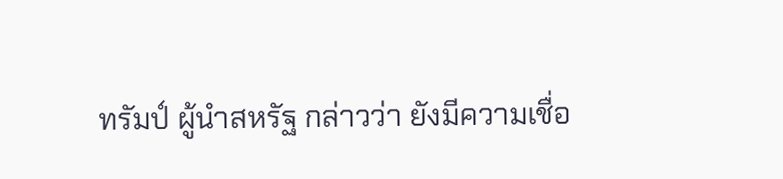ทรัมป์ ผู้นำสหรัฐ กล่าวว่า ยังมีความเชื่อ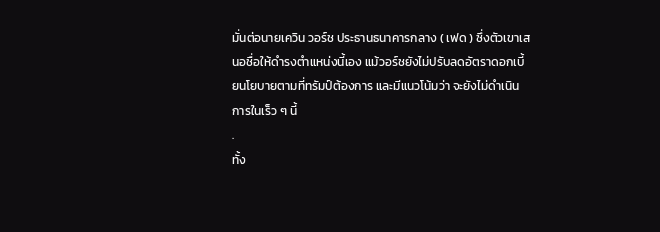มั่นต่อนายเควิน วอร์ช ประธานธนาคารกลาง ( เฟด ) ซึ่งตัวเขาเสนอชื่อให้ดำรงตำแหน่งนี้เอง แม้วอร์ชยังไม่ปรับลดอัตราดอกเบี้ยนโยบายตามที่ทรัมป์ต้องการ และมีแนวโน้มว่า จะยังไม่ดำเนินการในเร็ว ๆ นี้
.
ทั้ง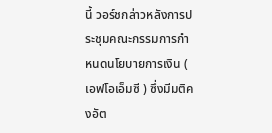นี้ วอร์ชกล่าวหลังการประชุมคณะกรรมการกำหนดนโยบายการเงิน ( เอฟโอเอ็มซี ) ซึ่งมีมติคงอัต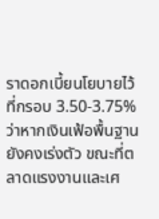ราดอกเบี้ยนโยบายไว้ที่กรอบ 3.50-3.75% ว่าหากเงินเฟ้อพื้นฐานยังคงเร่งตัว ขณะที่ตลาดแรงงานและเศ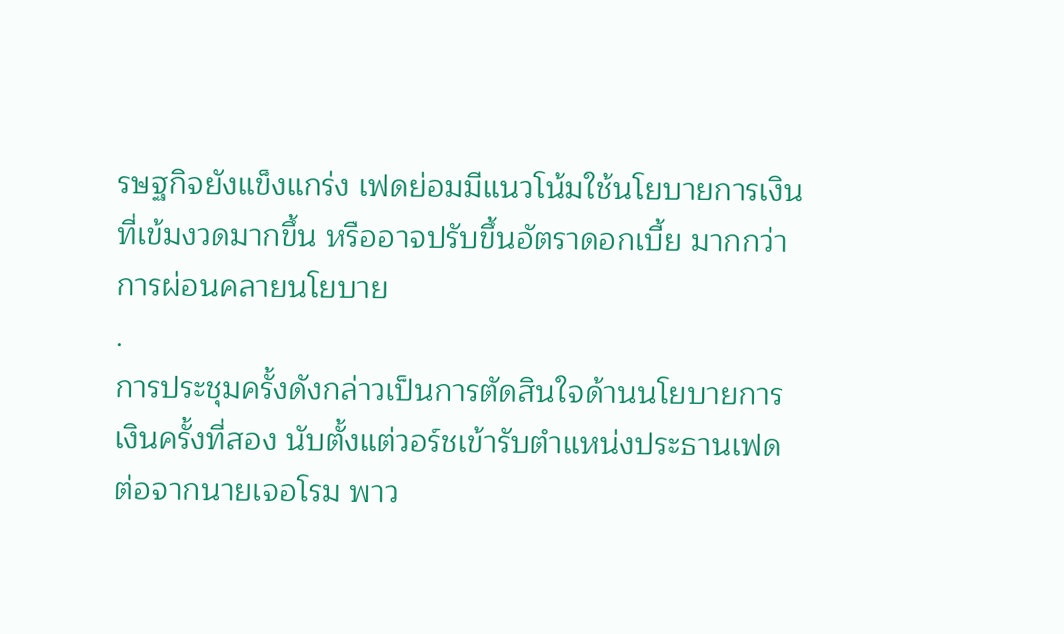รษฐกิจยังแข็งแกร่ง เฟดย่อมมีแนวโน้มใช้นโยบายการเงินที่เข้มงวดมากขึ้น หรืออาจปรับขึ้นอัตราดอกเบี้ย มากกว่าการผ่อนคลายนโยบาย
.
การประชุมครั้งดังกล่าวเป็นการตัดสินใจด้านนโยบายการเงินครั้งที่สอง นับตั้งแต่วอร์ชเข้ารับตำแหน่งประธานเฟด ต่อจากนายเจอโรม พาว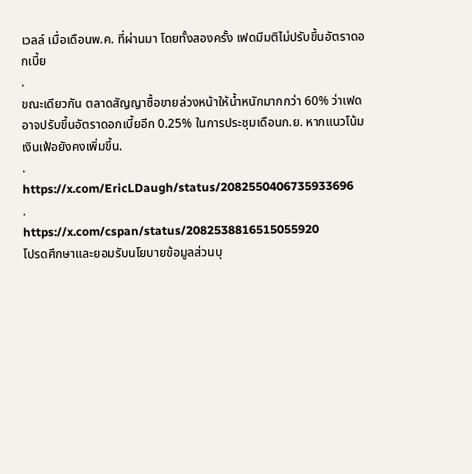เวลล์ เมื่อเดือนพ.ค. ที่ผ่านมา โดยทั้งสองครั้ง เฟดมีมติไม่ปรับขึ้นอัตราดอกเบี้ย
.
ขณะเดียวกัน ตลาดสัญญาซื้อขายล่วงหน้าให้น้ำหนักมากกว่า 60% ว่าเฟดอาจปรับขึ้นอัตราดอกเบี้ยอีก 0.25% ในการประชุมเดือนก.ย. หากแนวโน้มเงินเฟ้อยังคงเพิ่มขึ้น.
.
https://x.com/EricLDaugh/status/2082550406735933696
.
https://x.com/cspan/status/2082538816515055920
โปรดศึกษาและยอมรับนโยบายข้อมูลส่วนบุ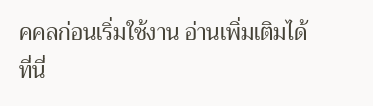คคลก่อนเริ่มใช้งาน อ่านเพิ่มเติมได้ที่นี่